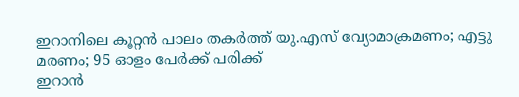ഇറാനിലെ കൂറ്റൻ പാലം തകർത്ത് യു.എസ് വ്യോമാക്രമണം; എട്ടു മരണം; 95 ഓളം പേർക്ക് പരിക്ക്
ഇറാൻ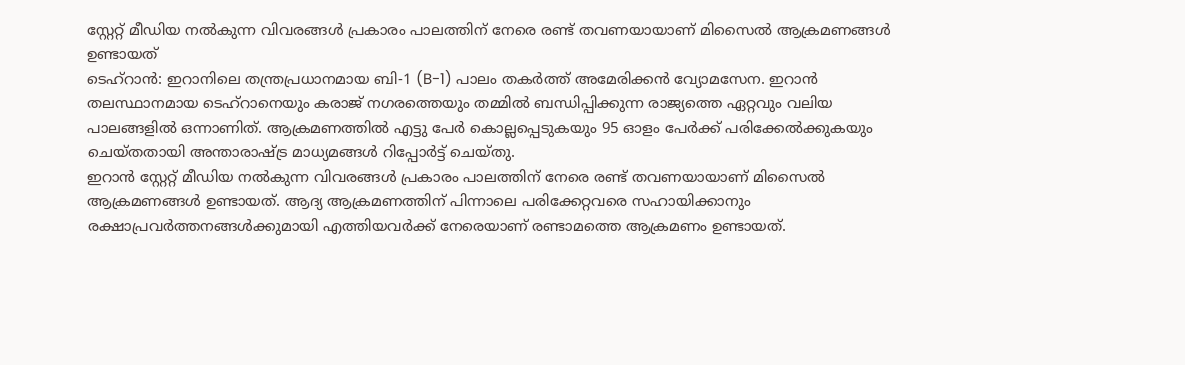സ്റ്റേറ്റ് മീഡിയ നൽകുന്ന വിവരങ്ങൾ പ്രകാരം പാലത്തിന് നേരെ രണ്ട് തവണയായാണ് മിസൈൽ ആക്രമണങ്ങൾ ഉണ്ടായത്
ടെഹ്റാൻ: ഇറാനിലെ തന്ത്രപ്രധാനമായ ബി-1 (B-1) പാലം തകർത്ത് അമേരിക്കൻ വ്യോമസേന. ഇറാൻ തലസ്ഥാനമായ ടെഹ്റാനെയും കരാജ് നഗരത്തെയും തമ്മിൽ ബന്ധിപ്പിക്കുന്ന രാജ്യത്തെ ഏറ്റവും വലിയ പാലങ്ങളിൽ ഒന്നാണിത്. ആക്രമണത്തിൽ എട്ടു പേർ കൊല്ലപ്പെടുകയും 95 ഓളം പേർക്ക് പരിക്കേൽക്കുകയും ചെയ്തതായി അന്താരാഷ്ട്ര മാധ്യമങ്ങൾ റിപ്പോർട്ട് ചെയ്തു.
ഇറാൻ സ്റ്റേറ്റ് മീഡിയ നൽകുന്ന വിവരങ്ങൾ പ്രകാരം പാലത്തിന് നേരെ രണ്ട് തവണയായാണ് മിസൈൽ ആക്രമണങ്ങൾ ഉണ്ടായത്. ആദ്യ ആക്രമണത്തിന് പിന്നാലെ പരിക്കേറ്റവരെ സഹായിക്കാനും രക്ഷാപ്രവർത്തനങ്ങൾക്കുമായി എത്തിയവർക്ക് നേരെയാണ് രണ്ടാമത്തെ ആക്രമണം ഉണ്ടായത്.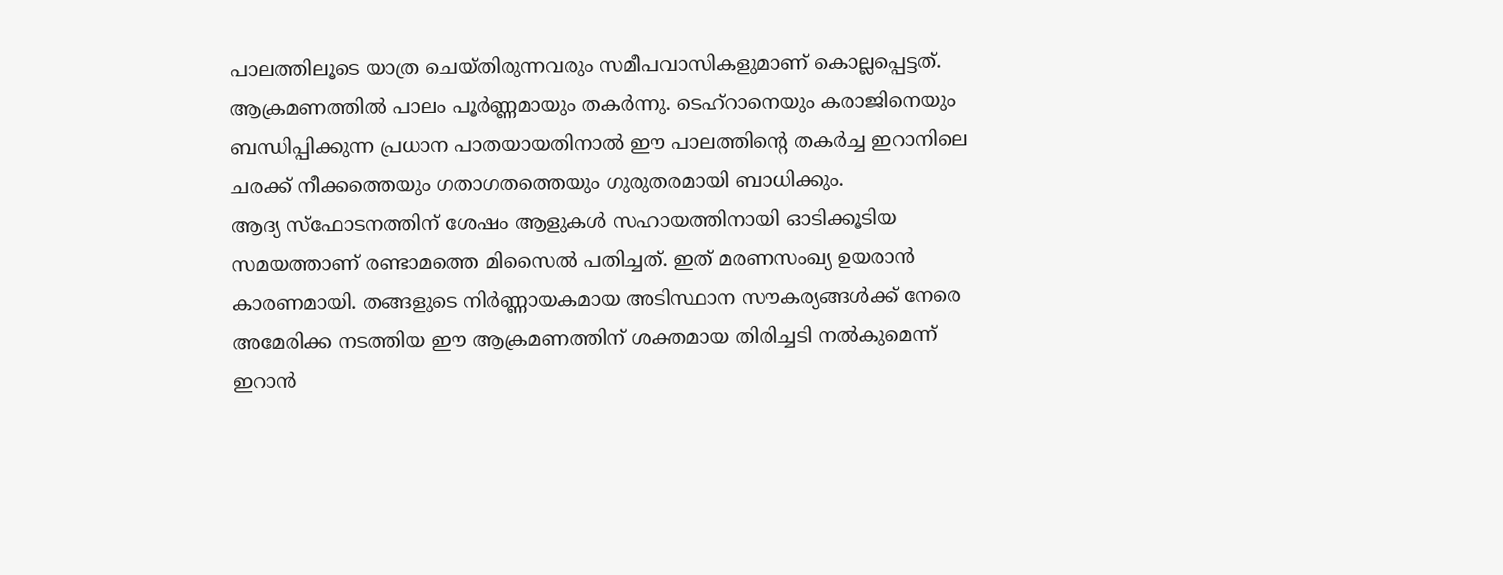പാലത്തിലൂടെ യാത്ര ചെയ്തിരുന്നവരും സമീപവാസികളുമാണ് കൊല്ലപ്പെട്ടത്. ആക്രമണത്തിൽ പാലം പൂർണ്ണമായും തകർന്നു. ടെഹ്റാനെയും കരാജിനെയും ബന്ധിപ്പിക്കുന്ന പ്രധാന പാതയായതിനാൽ ഈ പാലത്തിന്റെ തകർച്ച ഇറാനിലെ ചരക്ക് നീക്കത്തെയും ഗതാഗതത്തെയും ഗുരുതരമായി ബാധിക്കും.
ആദ്യ സ്ഫോടനത്തിന് ശേഷം ആളുകൾ സഹായത്തിനായി ഓടിക്കൂടിയ സമയത്താണ് രണ്ടാമത്തെ മിസൈൽ പതിച്ചത്. ഇത് മരണസംഖ്യ ഉയരാൻ കാരണമായി. തങ്ങളുടെ നിർണ്ണായകമായ അടിസ്ഥാന സൗകര്യങ്ങൾക്ക് നേരെ അമേരിക്ക നടത്തിയ ഈ ആക്രമണത്തിന് ശക്തമായ തിരിച്ചടി നൽകുമെന്ന് ഇറാൻ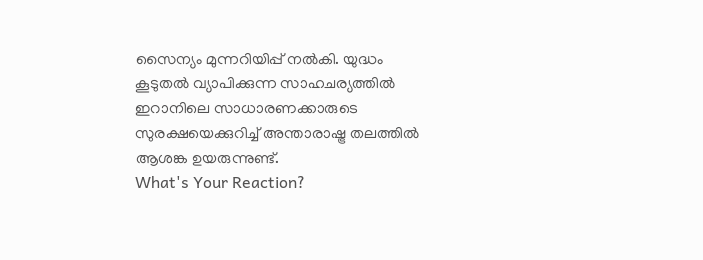സൈന്യം മുന്നറിയിപ്പ് നൽകി. യുദ്ധം കൂടുതൽ വ്യാപിക്കുന്ന സാഹചര്യത്തിൽ ഇറാനിലെ സാധാരണക്കാരുടെ സുരക്ഷയെക്കുറിച്ച് അന്താരാഷ്ട്ര തലത്തിൽ ആശങ്ക ഉയരുന്നുണ്ട്.
What's Your Reaction?